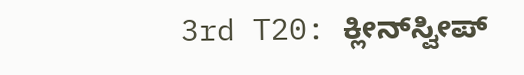3rd T20: ಕ್ಲೀನ್‌ಸ್ವೀಪ್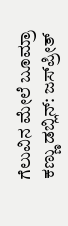ಗೆಲುವಿನ ಮೇಲೆ ಬೂಮ್ರಾ ಕಣ್ಣು ಡಬ್ಲಿನ್: ಜಸ್‌ಪ್ರೀತ್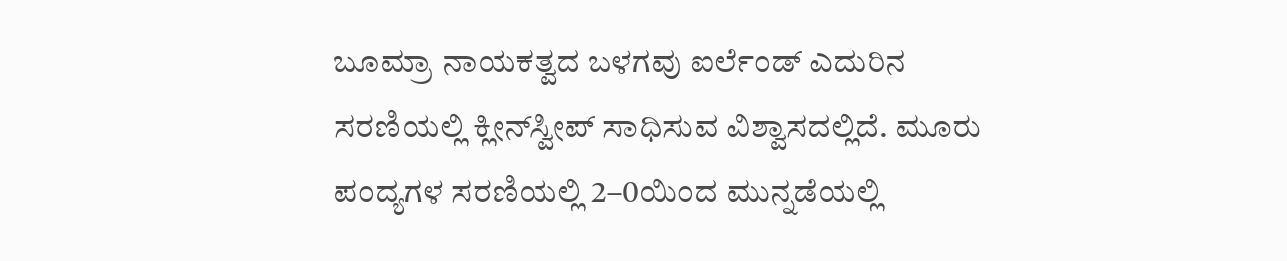ಬೂಮ್ರಾ ನಾಯಕತ್ವದ ಬಳಗವು ಐರ್ಲೆಂಡ್ ಎದುರಿನ ಸರಣಿಯಲ್ಲಿ ಕ್ಲೀನ್‌ಸ್ವೀಪ್ ಸಾಧಿಸುವ ವಿಶ್ವಾಸದಲ್ಲಿದೆ. ಮೂರು ಪಂದ್ಯಗಳ ಸರಣಿಯಲ್ಲಿ 2–0ಯಿಂದ ಮುನ್ನಡೆಯಲ್ಲಿ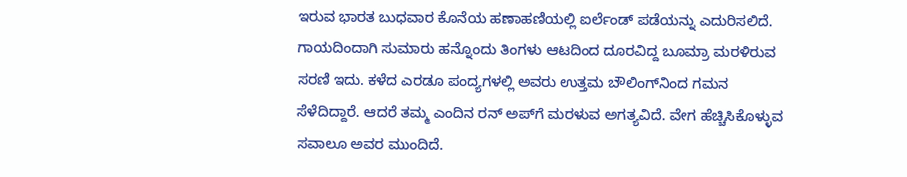ಇರುವ ಭಾರತ ಬುಧವಾರ ಕೊನೆಯ ಹಣಾಹಣಿಯಲ್ಲಿ ಐರ್ಲೆಂಡ್ ಪಡೆಯನ್ನು ಎದುರಿಸಲಿದೆ. ಗಾಯದಿಂದಾಗಿ ಸುಮಾರು ಹನ್ನೊಂದು ತಿಂಗಳು ಆಟದಿಂದ ದೂರವಿದ್ದ ಬೂಮ್ರಾ ಮರಳಿರುವ ಸರಣಿ ಇದು. ಕಳೆದ ಎರಡೂ ಪಂದ್ಯಗಳಲ್ಲಿ ಅವರು ಉತ್ತಮ ಬೌಲಿಂಗ್‌ನಿಂದ ಗಮನ ಸೆಳೆದಿದ್ದಾರೆ. ಆದರೆ ತಮ್ಮ ಎಂದಿನ ರನ್‌ ಅಪ್‌ಗೆ ಮರಳುವ ಅಗತ್ಯವಿದೆ. ವೇಗ ಹೆಚ್ಚಿಸಿಕೊಳ್ಳುವ ಸವಾಲೂ ಅವರ ಮುಂದಿದೆ.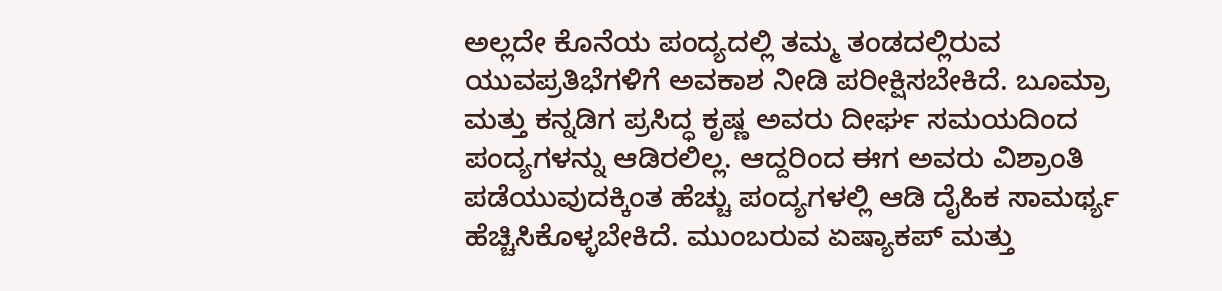ಅಲ್ಲದೇ ಕೊನೆಯ ಪಂದ್ಯದಲ್ಲಿ ತಮ್ಮ ತಂಡದಲ್ಲಿರುವ ಯುವಪ್ರತಿಭೆಗಳಿಗೆ ಅವಕಾಶ ನೀಡಿ ಪರೀಕ್ಷಿಸಬೇಕಿದೆ. ಬೂಮ್ರಾ ಮತ್ತು ಕನ್ನಡಿಗ ಪ್ರಸಿದ್ಧ ಕೃಷ್ಣ ಅವರು ದೀರ್ಘ ಸಮಯದಿಂದ ಪಂದ್ಯಗಳನ್ನು ಆಡಿರಲಿಲ್ಲ. ಆದ್ದರಿಂದ ಈಗ ಅವರು ವಿಶ್ರಾಂತಿ ಪಡೆಯುವುದಕ್ಕಿಂತ ಹೆಚ್ಚು ಪಂದ್ಯಗಳಲ್ಲಿ ಆಡಿ ದೈಹಿಕ ಸಾಮರ್ಥ್ಯ ಹೆಚ್ಚಿಸಿಕೊಳ್ಳಬೇಕಿದೆ. ಮುಂಬರುವ ಏಷ್ಯಾಕಪ್ ಮತ್ತು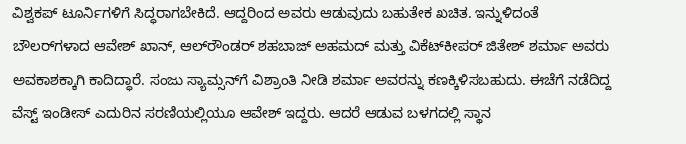ವಿಶ್ವಕಪ್ ಟೂರ್ನಿಗಳಿಗೆ ಸಿದ್ಧರಾಗಬೇಕಿದೆ. ಆದ್ದರಿಂದ ಅವರು ಆಡುವುದು ಬಹುತೇಕ ಖಚಿತ. ಇನ್ನುಳಿದಂತೆ ಬೌಲರ್‌ಗಳಾದ ಆವೇಶ್ ಖಾನ್, ಆಲ್‌ರೌಂಡರ್ ಶಹಬಾಜ್ ಅಹಮದ್ ಮತ್ತು ವಿಕೆಟ್‌ಕೀಪರ್ ಜಿತೇಶ್ ಶರ್ಮಾ ಅವರು ಅವಕಾಶಕ್ಕಾಗಿ ಕಾದಿದ್ಧಾರೆ. ಸಂಜು ಸ್ಯಾಮ್ಸನ್‌ಗೆ ವಿಶ್ರಾಂತಿ ನೀಡಿ ಶರ್ಮಾ ಅವರನ್ನು ಕಣಕ್ಕಿಳಿಸಬಹುದು. ಈಚೆಗೆ ನಡೆದಿದ್ದ ವೆಸ್ಟ್ ಇಂಡೀಸ್ ಎದುರಿನ ಸರಣಿಯಲ್ಲಿಯೂ ಆವೇಶ್ ಇದ್ದರು. ಆದರೆ ಆಡುವ ಬಳಗದಲ್ಲಿ ಸ್ಥಾನ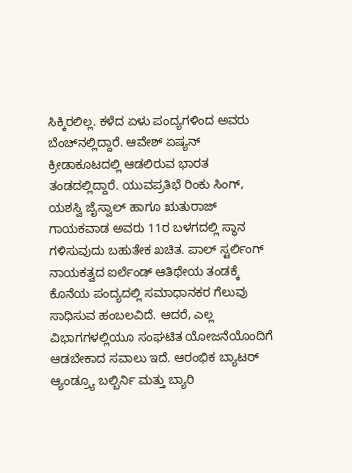ಸಿಕ್ಕಿರಲಿಲ್ಲ. ಕಳೆದ ಏಳು ಪಂದ್ಯಗಳಿಂದ ಅವರು ಬೆಂಚ್‌ನಲ್ಲಿದ್ದಾರೆ. ಆವೇಶ್ ಏಷ್ಯನ್ ಕ್ರೀಡಾಕೂಟದಲ್ಲಿ ಆಡಲಿರುವ ಭಾರತ ತಂಡದಲ್ಲಿದ್ದಾರೆ. ಯುವಪ್ರತಿಭೆ ರಿಂಕು ಸಿಂಗ್, ಯಶಸ್ವಿ ಜೈಸ್ವಾಲ್ ಹಾಗೂ ಋತುರಾಜ್ ಗಾಯಕವಾಡ ಅವರು 11ರ ಬಳಗದಲ್ಲಿ ಸ್ಥಾನ ಗಳಿಸುವುದು ಬಹುತೇಕ ಖಚಿತ. ಪಾಲ್ ಸ್ಟರ್ಲಿಂಗ್ ನಾಯಕತ್ವದ ಐರ್ಲೆಂಡ್ ಆತಿಥೇಯ ತಂಡಕ್ಕೆ ಕೊನೆಯ ಪಂದ್ಯದಲ್ಲಿ ಸಮಾಧಾನಕರ ಗೆಲುವು ಸಾಧಿಸುವ ಹಂಬಲವಿದೆ. ಆದರೆ, ಎಲ್ಲ ವಿಭಾಗಗಳಲ್ಲಿಯೂ ಸಂಘಟಿತ ಯೋಜನೆಯೊಂದಿಗೆ ಆಡಬೇಕಾದ ಸವಾಲು ಇದೆ. ಆರಂಭಿಕ ಬ್ಯಾಟರ್ ಆ್ಯಂಡ್ರ್ಯೂ ಬಲ್ಬಿರ್ನಿ ಮತ್ತು ಬ್ಯಾರಿ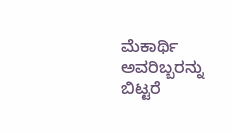ಮೆಕಾರ್ಥಿ ಅವರಿಬ್ಬರನ್ನು ಬಿಟ್ಟರೆ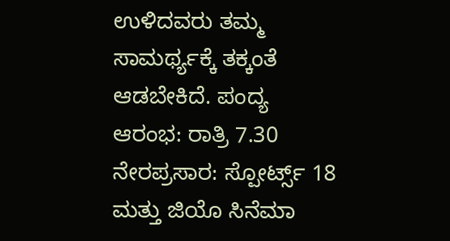ಉಳಿದವರು ತಮ್ಮ ಸಾಮರ್ಥ್ಯಕ್ಕೆ ತಕ್ಕಂತೆ ಆಡಬೇಕಿದೆ. ಪಂದ್ಯ ಆರಂಭ: ರಾತ್ರಿ 7.30 ನೇರಪ್ರಸಾರ: ಸ್ಪೋರ್ಟ್ಸ್ 18 ಮತ್ತು ಜಿಯೊ ಸಿನೆಮಾ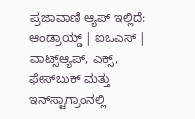ಪ್ರಜಾವಾಣಿ ಆ್ಯಪ್ ಇಲ್ಲಿದೆ: ಆಂಡ್ರಾಯ್ಡ್ | ಐಒಎಸ್ | ವಾಟ್ಸ್ಆ್ಯಪ್, ಎಕ್ಸ್, ಫೇಸ್‌ಬುಕ್ ಮತ್ತು ಇನ್‌ಸ್ಟಾಗ್ರಾಂನಲ್ಲಿ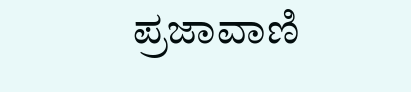ಪ್ರಜಾವಾಣಿ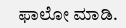ಫಾಲೋ ಮಾಡಿ.